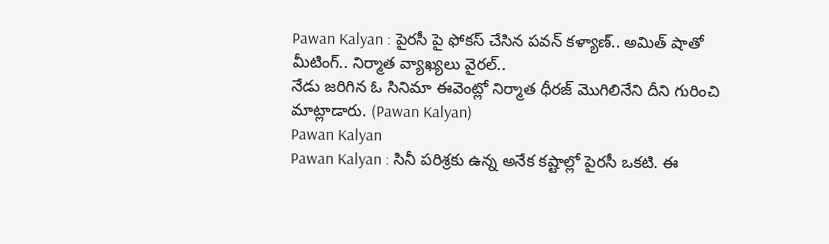Pawan Kalyan : పైరసీ పై ఫోకస్ చేసిన పవన్ కళ్యాణ్.. అమిత్ షాతో మీటింగ్.. నిర్మాత వ్యాఖ్యలు వైరల్..
నేడు జరిగిన ఓ సినిమా ఈవెంట్లో నిర్మాత ధీరజ్ మొగిలినేని దీని గురించి మాట్లాడారు. (Pawan Kalyan)
Pawan Kalyan
Pawan Kalyan : సినీ పరిశ్రకు ఉన్న అనేక కష్టాల్లో పైరసీ ఒకటి. ఈ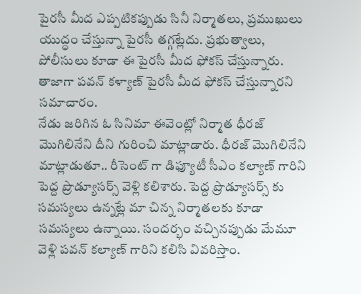పైరసీ మీద ఎప్పటికప్పుడు సినీ నిర్మాతలు, ప్రముఖులు యుద్ధం చేస్తున్నా పైరసీ తగ్గట్లేదు. ప్రభుత్వాలు, పోలీసులు కూడా ఈ పైరసీ మీద ఫోకస్ చేస్తున్నారు. తాజాగా పవన్ కళ్యాణ్ పైరసీ మీద ఫోకస్ చేస్తున్నారని సమాచారం.
నేడు జరిగిన ఓ సినిమా ఈవెంట్లో నిర్మాత ధీరజ్ మొగిలినేని దీని గురించి మాట్లాడారు. ధీరజ్ మొగిలినేని మాట్లాడుతూ.. రీసెంట్ గా డిఫ్యూటీ సీఎం కల్యాణ్ గారిని పెద్ద ప్రొడ్యూసర్స్ వెళ్లి కలిశారు. పెద్ద ప్రొడ్యూసర్స్ కు సమస్యలు ఉన్నట్లే మా చిన్న నిర్మాతలకు కూడా సమస్యలు ఉన్నాయి. సందర్భం వచ్చినప్పుడు మేమూ వెళ్లి పవన్ కల్యాణ్ గారిని కలిసి వివరిస్తాం.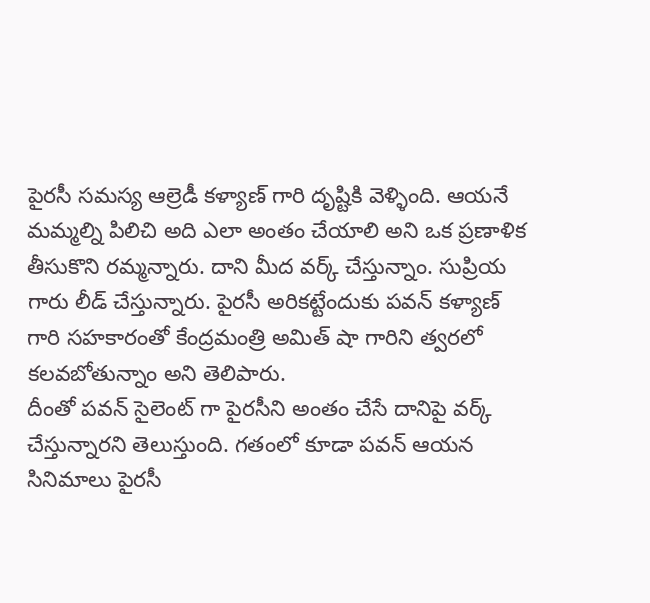పైరసీ సమస్య ఆల్రెడీ కళ్యాణ్ గారి దృష్టికి వెళ్ళింది. ఆయనే మమ్మల్ని పిలిచి అది ఎలా అంతం చేయాలి అని ఒక ప్రణాళిక తీసుకొని రమ్మన్నారు. దాని మీద వర్క్ చేస్తున్నాం. సుప్రియ గారు లీడ్ చేస్తున్నారు. పైరసీ అరికట్టేందుకు పవన్ కళ్యాణ్ గారి సహకారంతో కేంద్రమంత్రి అమిత్ షా గారిని త్వరలో కలవబోతున్నాం అని తెలిపారు.
దీంతో పవన్ సైలెంట్ గా పైరసీని అంతం చేసే దానిపై వర్క్ చేస్తున్నారని తెలుస్తుంది. గతంలో కూడా పవన్ ఆయన సినిమాలు పైరసీ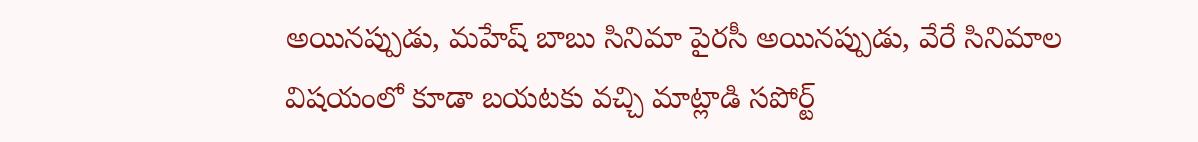అయినప్పుడు, మహేష్ బాబు సినిమా పైరసీ అయినప్పుడు, వేరే సినిమాల విషయంలో కూడా బయటకు వచ్చి మాట్లాడి సపోర్ట్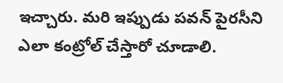ఇచ్చారు. మరి ఇప్పుడు పవన్ పైరసీని ఎలా కంట్రోల్ చేస్తారో చూడాలి.